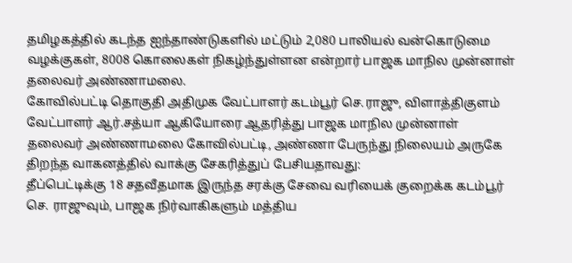தமிழகத்தில் கடந்த ஐந்தாண்டுகளில் மட்டும் 2,080 பாலியல் வன்கொடுமை வழக்குகள், 8008 கொலைகள் நிகழ்ந்துள்ளன என்றார் பாஜக மாநில முன்னாள் தலைவர் அண்ணாமலை.
கோவில்பட்டி தொகுதி அதிமுக வேட்பாளர் கடம்பூர் செ.ராஜு, விளாத்திகுளம் வேட்பாளர் ஆர்.சத்யா ஆகியோரை ஆதரித்து பாஜக மாநில முன்னாள் தலைவர் அண்ணாமலை கோவில்பட்டி, அண்ணா பேருந்து நிலையம் அருகே திறந்த வாகனத்தில் வாக்கு சேகரித்துப் பேசியதாவது:
தீப்பெட்டிக்கு 18 சதவீதமாக இருந்த சரக்கு சேவை வரியைக் குறைக்க கடம்பூர் செ. ராஜுவும், பாஜக நிர்வாகிகளும் மத்திய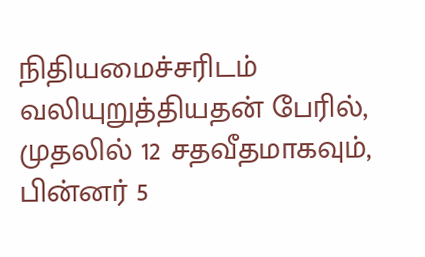நிதியமைச்சரிடம் வலியுறுத்தியதன் பேரில், முதலில் 12 சதவீதமாகவும், பின்னர் 5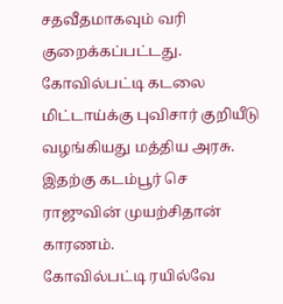சதவீதமாகவும் வரி குறைக்கப்பட்டது. கோவில்பட்டி கடலை மிட்டாய்க்கு புவிசார் குறியீடு வழங்கியது மத்திய அரசு. இதற்கு கடம்பூர் செ ராஜுவின் முயற்சிதான் காரணம்.
கோவில்பட்டி ரயில்வே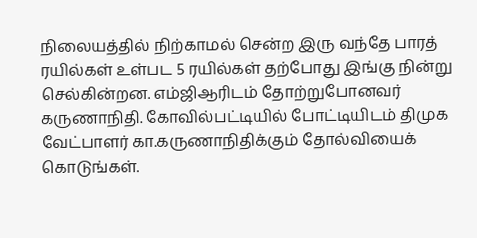நிலையத்தில் நிற்காமல் சென்ற இரு வந்தே பாரத் ரயில்கள் உள்பட 5 ரயில்கள் தற்போது இங்கு நின்று செல்கின்றன. எம்ஜிஆரிடம் தோற்றுபோனவர் கருணாநிதி. கோவில்பட்டியில் போட்டியிடம் திமுக வேட்பாளர் கா.கருணாநிதிக்கும் தோல்வியைக் கொடுங்கள்.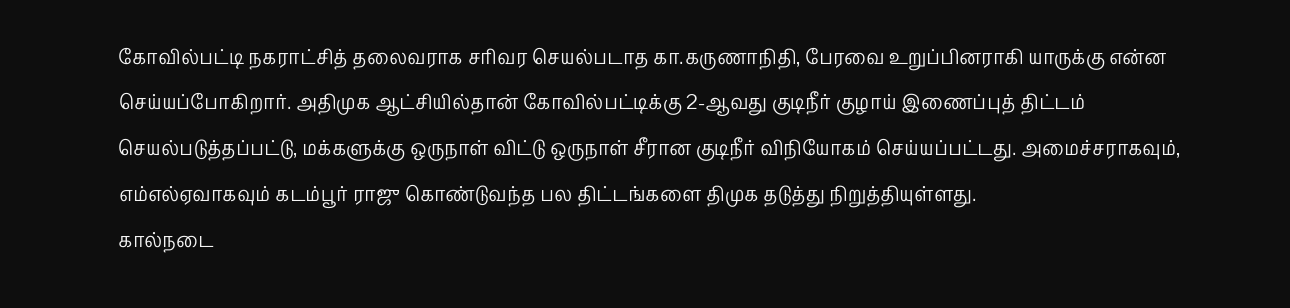கோவில்பட்டி நகராட்சித் தலைவராக சரிவர செயல்படாத கா.கருணாநிதி, பேரவை உறுப்பினராகி யாருக்கு என்ன செய்யப்போகிறார். அதிமுக ஆட்சியில்தான் கோவில்பட்டிக்கு 2-ஆவது குடிநீர் குழாய் இணைப்புத் திட்டம் செயல்படுத்தப்பட்டு, மக்களுக்கு ஒருநாள் விட்டு ஒருநாள் சீரான குடிநீர் விநியோகம் செய்யப்பட்டது. அமைச்சராகவும், எம்எல்ஏவாகவும் கடம்பூர் ராஜு கொண்டுவந்த பல திட்டங்களை திமுக தடுத்து நிறுத்தியுள்ளது.
கால்நடை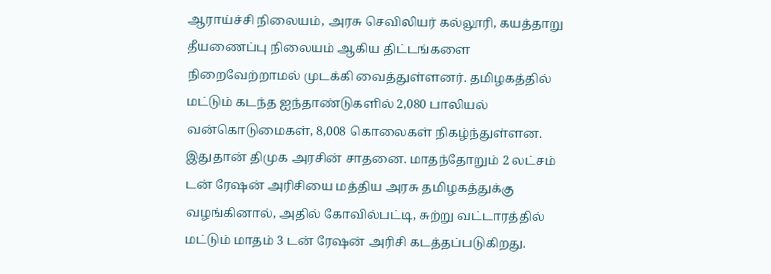ஆராய்ச்சி நிலையம், அரசு செவிலியர் கல்லூரி, கயத்தாறு தீயணைப்பு நிலையம் ஆகிய திட்டங்களை நிறைவேற்றாமல் முடக்கி வைத்துள்ளனர். தமிழகத்தில் மட்டும் கடந்த ஐந்தாண்டுகளில் 2,080 பாலியல் வன்கொடுமைகள், 8,008 கொலைகள் நிகழ்ந்துள்ளன. இதுதான் திமுக அரசின் சாதனை. மாதந்தோறும் 2 லட்சம் டன் ரேஷன் அரிசியை மத்திய அரசு தமிழகத்துக்கு வழங்கினால், அதில் கோவில்பட்டி, சுற்று வட்டாரத்தில் மட்டும் மாதம் 3 டன் ரேஷன் அரிசி கடத்தப்படுகிறது.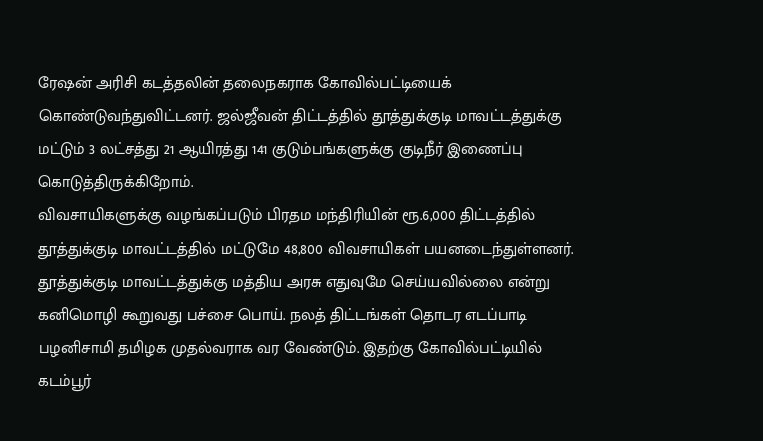ரேஷன் அரிசி கடத்தலின் தலைநகராக கோவில்பட்டியைக் கொண்டுவந்துவிட்டனர். ஜல்ஜீவன் திட்டத்தில் தூத்துக்குடி மாவட்டத்துக்கு மட்டும் 3 லட்சத்து 21 ஆயிரத்து 141 குடும்பங்களுக்கு குடிநீர் இணைப்பு கொடுத்திருக்கிறோம்.
விவசாயிகளுக்கு வழங்கப்படும் பிரதம மந்திரியின் ரூ.6,000 திட்டத்தில் தூத்துக்குடி மாவட்டத்தில் மட்டுமே 48,800 விவசாயிகள் பயனடைந்துள்ளனர். தூத்துக்குடி மாவட்டத்துக்கு மத்திய அரசு எதுவுமே செய்யவில்லை என்று கனிமொழி கூறுவது பச்சை பொய். நலத் திட்டங்கள் தொடர எடப்பாடி பழனிசாமி தமிழக முதல்வராக வர வேண்டும். இதற்கு கோவில்பட்டியில் கடம்பூர்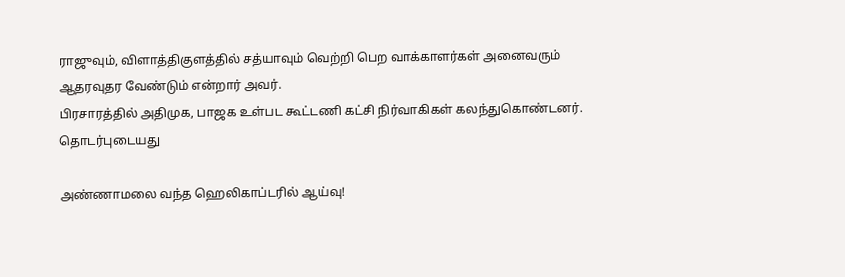ராஜுவும், விளாத்திகுளத்தில் சத்யாவும் வெற்றி பெற வாக்காளர்கள் அனைவரும் ஆதரவுதர வேண்டும் என்றார் அவர்.
பிரசாரத்தில் அதிமுக, பாஜக உள்பட கூட்டணி கட்சி நிர்வாகிகள் கலந்துகொண்டனர்.
தொடர்புடையது

அண்ணாமலை வந்த ஹெலிகாப்டரில் ஆய்வு!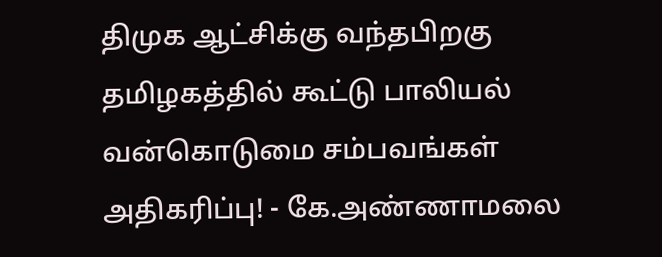திமுக ஆட்சிக்கு வந்தபிறகு தமிழகத்தில் கூட்டு பாலியல் வன்கொடுமை சம்பவங்கள் அதிகரிப்பு! - கே.அண்ணாமலை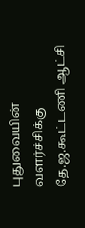புதுவையின் வளர்ச்சிக்கு தே.ஜ.கூட்டணி ஆட்சி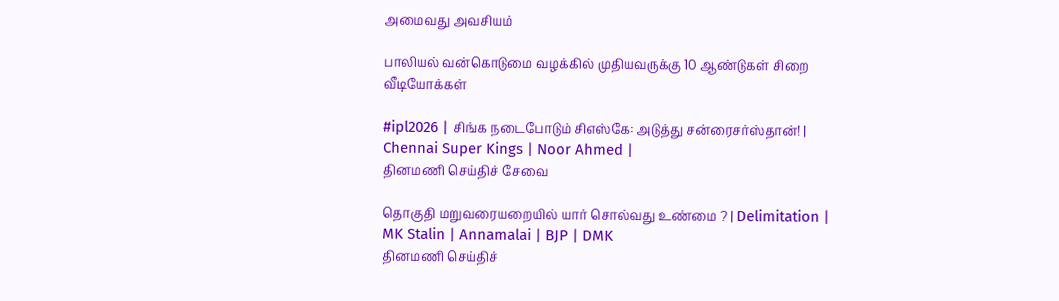அமைவது அவசியம்

பாலியல் வன்கொடுமை வழக்கில் முதியவருக்கு 10 ஆண்டுகள் சிறை
வீடியோக்கள்

#ipl2026 | சிங்க நடைபோடும் சிஎஸ்கே: அடுத்து சன்ரைசர்ஸ்தான்! | Chennai Super Kings | Noor Ahmed |
தினமணி செய்திச் சேவை

தொகுதி மறுவரையறையில் யார் சொல்வது உண்மை ? | Delimitation | MK Stalin | Annamalai | BJP | DMK
தினமணி செய்திச்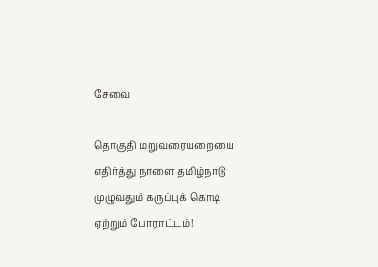சேவை

தொகுதி மறுவரையறையை எதிர்த்து நாளை தமிழ்நாடு முழுவதும் கருப்புக் கொடி ஏற்றும் போராட்டம்!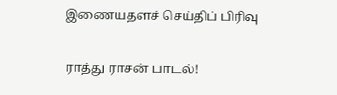இணையதளச் செய்திப் பிரிவு

ராத்து ராசன் பாடல்!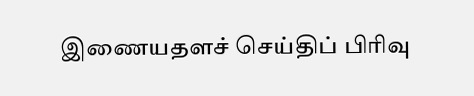இணையதளச் செய்திப் பிரிவு